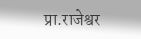प्रा.राजेश्वर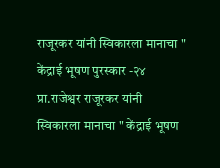राजूरकर यांनी स्विकारला मानाचा " केंद्राई भूषण पुरस्कार -२४
प्रा.राजेश्वर राजूरकर यांनी स्विकारला मानाचा " केंद्राई भूषण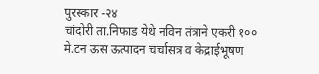पुरस्कार -२४
चांदोरी ता.निफाड येथे नविन तंत्राने एकरी १०० मे.टन ऊस ऊत्पादन चर्चासत्र व केद्राईभूषण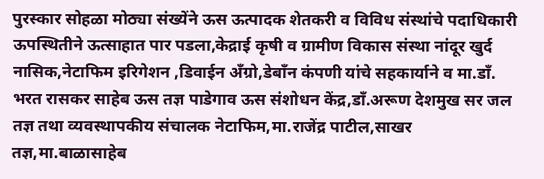पुरस्कार सोहळा मोठ्या संख्येंने ऊस ऊत्पादक शेतकरी व विविध संस्थांचे पदाधिकारी ऊपस्थितीने ऊत्साहात पार पडला,केद्राई कृषी व ग्रामीण विकास संस्था नांदूर खुर्द नासिक,नेटाफिम इरिगेशन ,डिवाईन अँग्रो,डेबाँन कंपणी यांचे सहकार्याने व मा.डाँ. भरत रासकर साहेब ऊस तज्ञ पाडेगाव ऊस संशोधन केंद्र,डाँ.अरूण देशमुख सर जल तज्ञ तथा व्यवस्थापकीय संचालक नेटाफिम,मा.राजेंद्र पाटील,साखर तज्ञ,मा.बाळासाहेब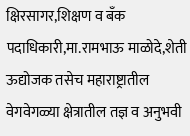क्षिरसागर,शिक्षण व बँक पदाधिकारी,मा.रामभाऊ माळोदे,शेती ऊद्योजक तसेच महाराष्ट्रातील वेगवेगळ्या क्षेत्रातील तज्ञ व अनुभवी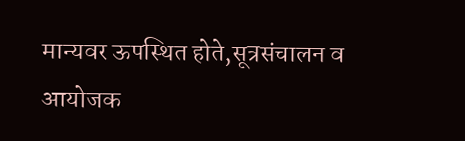मान्यवर ऊपस्थित होते,सूत्रसंचालन व आयोजक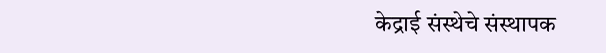केद्राई संस्थेचे संस्थापक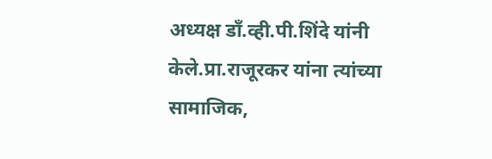अध्यक्ष डाँ.व्ही.पी.शिंदे यांनी केले.प्रा.राजूरकर यांना त्यांच्या सामाजिक,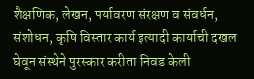शैक्षणिक, लेखन, पर्यावरण संरक्षण व संवर्धन, संशोधन, कृषि विस्तार कार्य इत्यादी कार्याची दखल घेवून संस्थेने पुरस्कार करीता निवड केली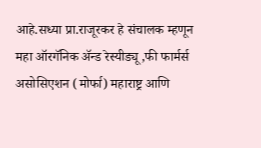आहे.सध्या प्रा.राजूरकर हे संचालक म्हणून महा ऑरगॅनिक ॲन्ड रेस्यीड्यू,फी फार्मर्स असोसिएशन (मोर्फा) महाराष्ट्र आणि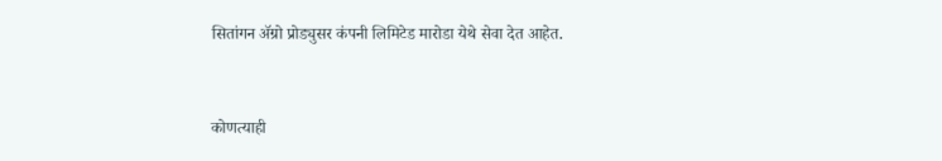सितांगन ॲग्रो प्रोड्युसर कंपनी लिमिटेड मारोडा येथे सेवा देत आहेत.



कोणत्याही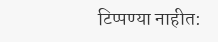टिप्पण्या नाहीत: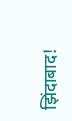झिंदाबाद!